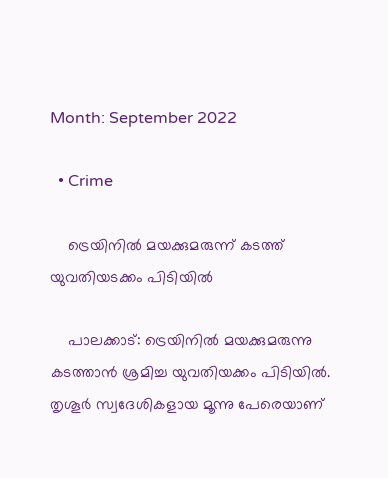Month: September 2022

  • Crime

    ട്രെയിനില്‍ മയക്കുമരുന്ന് കടത്ത് യുവതിയടക്കം പിടിയില്‍

    പാലക്കാട്: ട്രെയിനില്‍ മയക്കുമരുന്നു കടത്താന്‍ ശ്രമിച്ച യുവതിയക്കം പിടിയില്‍. തൃശൂര്‍ സ്വദേശികളായ മൂന്നു പേരെയാണ്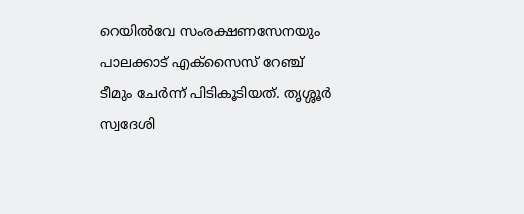റെയില്‍വേ സംരക്ഷണസേനയും പാലക്കാട് എക്‌സൈസ് റേഞ്ച് ടീമും ചേര്‍ന്ന് പിടികൂടിയത്. തൃശ്ശൂര്‍ സ്വദേശി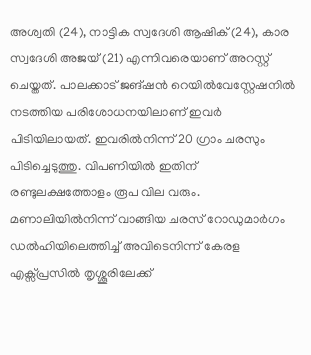അശ്വതി (24), നാട്ടിക സ്വദേശി ആഷിക് (24), കാര സ്വദേശി അജയ് (21) എന്നിവരെയാണ് അറസ്റ്റ് ചെയ്തത്. പാലക്കാട് ജങ്ഷന്‍ റെയില്‍വേസ്റ്റേഷനില്‍ നടത്തിയ പരിശോധനയിലാണ് ഇവര്‍ പിടിയിലായത്. ഇവരില്‍നിന്ന് 20 ഗ്രാം ചരസും പിടിച്ചെടുത്തു. വിപണിയില്‍ ഇതിന് രണ്ടുലക്ഷത്തോളം രൂപ വില വരും. മണാലിയില്‍നിന്ന് വാങ്ങിയ ചരസ് റോഡുമാര്‍ഗം ഡല്‍ഹിയിലെത്തിച്ച് അവിടെനിന്ന് കേരള എക്സ്പ്രസില്‍ തൃശ്ശൂരിലേക്ക്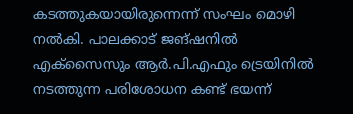കടത്തുകയായിരുന്നെന്ന് സംഘം മൊഴി നല്‍കി. പാലക്കാട് ജങ്ഷനില്‍ എക്‌സൈസും ആര്‍.പി.എഫും ട്രെയിനില്‍ നടത്തുന്ന പരിശോധന കണ്ട് ഭയന്ന്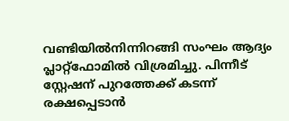വണ്ടിയില്‍നിന്നിറങ്ങി സംഘം ആദ്യം പ്ലാറ്റ്ഫോമില്‍ വിശ്രമിച്ചു. പിന്നീട് സ്റ്റേഷന് പുറത്തേക്ക് കടന്ന് രക്ഷപ്പെടാന്‍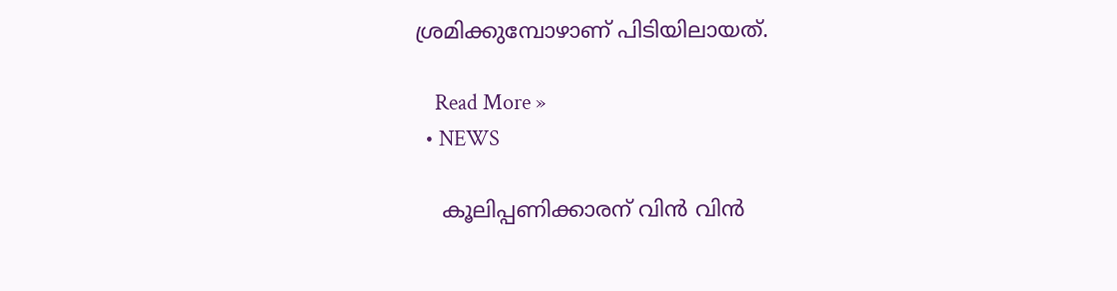ശ്രമിക്കുമ്പോഴാണ് പിടിയിലായത്.

    Read More »
  • NEWS

    കൂലിപ്പണിക്കാരന് വിന്‍ വിന്‍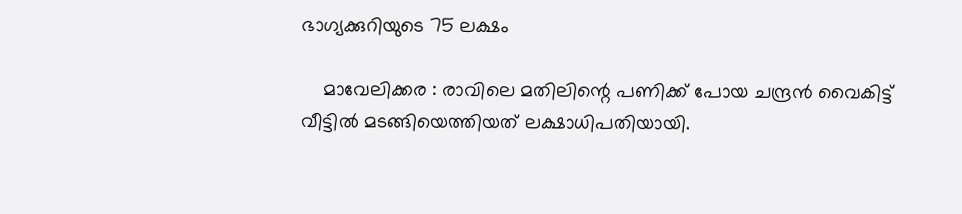ഭാഗ്യക്കുറിയുടെ 75 ലക്ഷം

    മാവേലിക്കര : രാവിലെ മതിലിന്റെ പണിക്ക് പോയ ചന്ദ്രൻ വൈകിട്ട് വീട്ടിൽ മടങ്ങിയെത്തിയത് ലക്ഷാധിപതിയായി.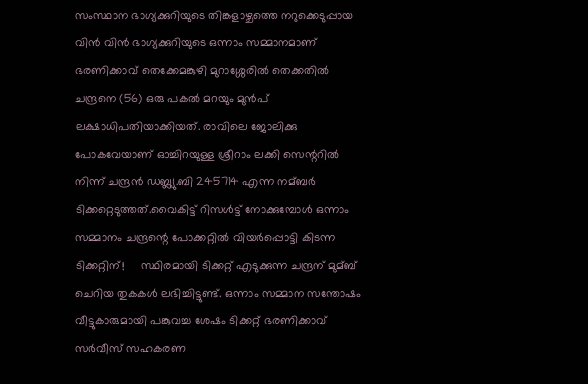സംസ്ഥാന ഭാഗ്യക്കുറിയുടെ തിങ്കളാഴ്ചത്തെ നറുക്കെടുപ്പായ വിന്‍ വിന്‍ ഭാഗ്യക്കുറിയുടെ ഒന്നാം സമ്മാനമാണ് ഭരണിക്കാവ് തെക്കേമങ്കുഴി മുറാശ്ശേരില്‍ തെക്കതില്‍ ചന്ദ്രനെ (56) ഒരു പകല്‍ മറയും മുൻപ് ലക്ഷാധിപതിയാക്കിയത്. രാവിലെ ജോലിക്കു പോകവേയാണ് ഓച്ചിറയുള്ള ശ്രീറാം ലക്കി സെന്ററില്‍ നിന്ന് ചന്ദ്രൻ ഡബ്ല്യു.ബി 245714 എന്ന നമ്ബര്‍ ടിക്കറ്റെടുത്തത്.വൈകിട്ട് റിസൾട്ട് നോക്കുമ്പോൾ ഒന്നാം സമ്മാനം ചന്ദ്രന്റെ പോക്കറ്റിൽ വിയർപ്പൊട്ടി കിടന്ന ടിക്കറ്റിന്!     സ്ഥിരമായി ടിക്കറ്റ് എടുക്കുന്ന ചന്ദ്രന് മുമ്ബ് ചെറിയ തുകകള്‍ ലഭിച്ചിട്ടുണ്ട്. ഒന്നാം സമ്മാന സന്തോഷം വീട്ടുകാരുമായി പങ്കുവച്ച ശേഷം ടിക്കറ്റ് ഭരണിക്കാവ് സര്‍വീസ് സഹകരണ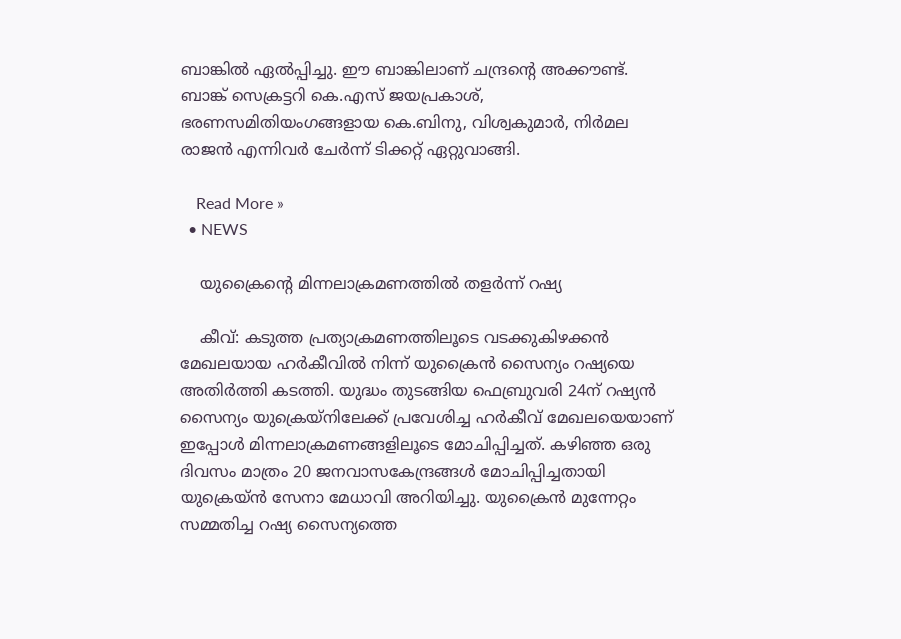ബാങ്കില്‍ ഏല്‍പ്പിച്ചു. ഈ ബാങ്കിലാണ് ചന്ദ്രന്റെ അക്കൗണ്ട്. ബാങ്ക് സെക്രട്ടറി കെ.എസ് ജയപ്രകാശ്, ഭരണസമിതിയംഗങ്ങളായ കെ.ബിനു, വിശ്വകുമാര്‍, നിര്‍മല രാജന്‍ എന്നിവര്‍ ചേര്‍ന്ന് ടിക്കറ്റ് ഏറ്റുവാങ്ങി.

    Read More »
  • NEWS

    യുക്രൈന്റെ മിന്നലാക്രമണത്തില്‍ തളര്‍ന്ന് റഷ്യ

    കീവ്: കടുത്ത പ്രത്യാക്രമണത്തിലൂടെ വടക്കുകിഴക്കന്‍ മേഖലയായ ഹര്‍കീവില്‍ നിന്ന് യുക്രൈന്‍ സൈന്യം റഷ്യയെ അതിര്‍ത്തി കടത്തി. യുദ്ധം തുടങ്ങിയ ഫെബ്രുവരി 24ന് റഷ്യന്‍ സൈന്യം യുക്രെയ്‌നിലേക്ക് പ്രവേശിച്ച ഹര്‍കീവ് മേഖലയെയാണ് ഇപ്പോള്‍ മിന്നലാക്രമണങ്ങളിലൂടെ മോചിപ്പിച്ചത്. കഴിഞ്ഞ ഒരു ദിവസം മാത്രം 20 ജനവാസകേന്ദ്രങ്ങള്‍ മോചിപ്പിച്ചതായി യുക്രെയ്ന്‍ സേനാ മേധാവി അറിയിച്ചു. യുക്രൈന്‍ മുന്നേറ്റം സമ്മതിച്ച റഷ്യ സൈന്യത്തെ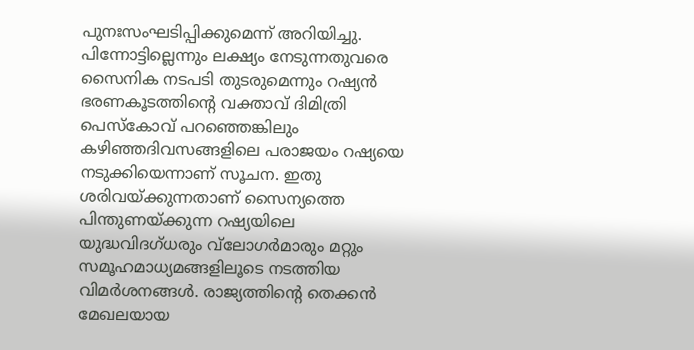പുനഃസംഘടിപ്പിക്കുമെന്ന് അറിയിച്ചു. പിന്നോട്ടില്ലെന്നും ലക്ഷ്യം നേടുന്നതുവരെ സൈനിക നടപടി തുടരുമെന്നും റഷ്യന്‍ ഭരണകൂടത്തിന്റെ വക്താവ് ദിമിത്രി പെസ്‌കോവ് പറഞ്ഞെങ്കിലും കഴിഞ്ഞദിവസങ്ങളിലെ പരാജയം റഷ്യയെ നടുക്കിയെന്നാണ് സൂചന. ഇതു ശരിവയ്ക്കുന്നതാണ് സൈന്യത്തെ പിന്തുണയ്ക്കുന്ന റഷ്യയിലെ യുദ്ധവിദഗ്ധരും വ്‌ലോഗര്‍മാരും മറ്റും സമൂഹമാധ്യമങ്ങളിലൂടെ നടത്തിയ വിമര്‍ശനങ്ങള്‍. രാജ്യത്തിന്റെ തെക്കന്‍ മേഖലയായ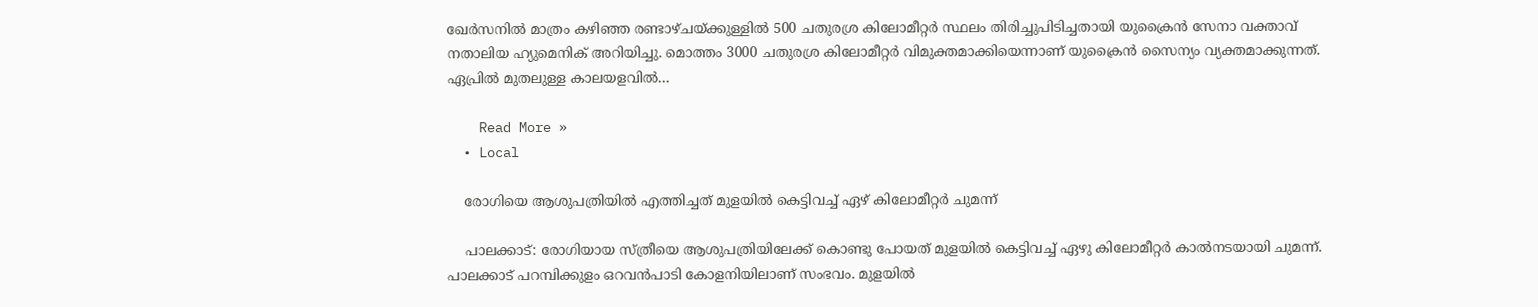ഖേര്‍സനില്‍ മാത്രം കഴിഞ്ഞ രണ്ടാഴ്ചയ്ക്കുള്ളില്‍ 500 ചതുരശ്ര കിലോമീറ്റര്‍ സ്ഥലം തിരിച്ചുപിടിച്ചതായി യുക്രൈന്‍ സേനാ വക്താവ് നതാലിയ ഹ്യുമെനിക് അറിയിച്ചു. മൊത്തം 3000 ചതുരശ്ര കിലോമീറ്റര്‍ വിമുക്തമാക്കിയെന്നാണ് യുക്രൈന്‍ സൈന്യം വ്യക്തമാക്കുന്നത്. ഏപ്രില്‍ മുതലുള്ള കാലയളവില്‍…

    Read More »
  • Local

    രോഗിയെ ആശുപത്രിയില്‍ എത്തിച്ചത് മുളയില്‍ കെട്ടിവച്ച് ഏഴ് കിലോമീറ്റര്‍ ചുമന്ന്

    പാലക്കാട്: രോഗിയായ സ്ത്രീയെ ആശുപത്രിയിലേക്ക് കൊണ്ടു പോയത് മുളയില്‍ കെട്ടിവച്ച് ഏഴു കിലോമീറ്റര്‍ കാല്‍നടയായി ചുമന്ന്. പാലക്കാട് പറമ്പിക്കുളം ഒറവന്‍പാടി കോളനിയിലാണ് സംഭവം. മുളയില്‍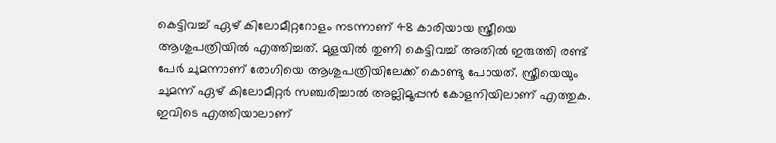കെട്ടിവച്ച് ഏഴ് കിലോമീറ്ററോളം നടന്നാണ് 48 കാരിയായ സ്ത്രീയെ ആശുപത്രിയില്‍ എത്തിച്ചത്. മുളയില്‍ തുണി കെട്ടിവച്ച് അതില്‍ ഇരുത്തി രണ്ട് പേര്‍ ചുമന്നാണ് രോഗിയെ ആശുപത്രിയിലേക്ക് കൊണ്ടു പോയത്. സ്ത്രീയെയും ചുമന്ന് ഏഴ് കിലോമീറ്റര്‍ സഞ്ചരിച്ചാല്‍ അല്ലിമൂപ്പന്‍ കോളനിയിലാണ് എത്തുക. ഇവിടെ എത്തിയാലാണ്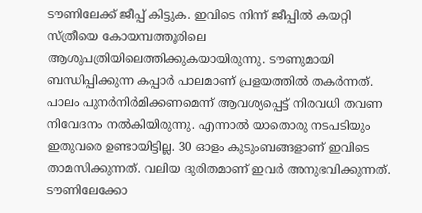ടൗണിലേക്ക് ജീപ്പ് കിട്ടുക. ഇവിടെ നിന്ന് ജീപ്പില്‍ കയറ്റി സ്ത്രീയെ കോയമ്പത്തൂരിലെ ആശുപത്രിയിലെത്തിക്കുകയായിരുന്നു. ടൗണുമായി ബന്ധിപ്പിക്കുന്ന കപ്പാര്‍ പാലമാണ് പ്രളയത്തില്‍ തകര്‍ന്നത്. പാലം പുനര്‍നിര്‍മിക്കണമെന്ന് ആവശ്യപ്പെട്ട് നിരവധി തവണ നിവേദനം നല്‍കിയിരുന്നു. എന്നാല്‍ യാതൊരു നടപടിയും ഇതുവരെ ഉണ്ടായിട്ടില്ല. 30 ഓളം കുടുംബങ്ങളാണ് ഇവിടെ താമസിക്കുന്നത്. വലിയ ദുരിതമാണ് ഇവര്‍ അനുഭവിക്കുന്നത്. ടൗണിലേക്കോ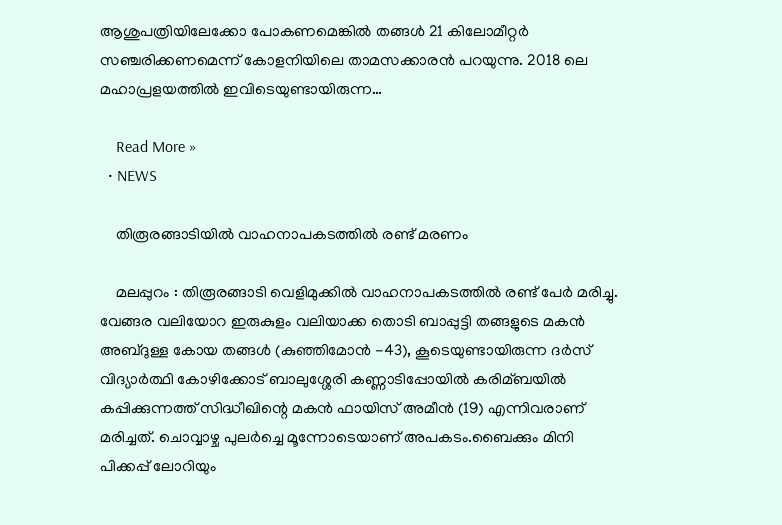ആശുപത്രിയിലേക്കോ പോകണമെങ്കില്‍ തങ്ങള്‍ 21 കിലോമീറ്റര്‍ സഞ്ചരിക്കണമെന്ന് കോളനിയിലെ താമസക്കാരന്‍ പറയുന്നു. 2018 ലെ മഹാപ്രളയത്തില്‍ ഇവിടെയുണ്ടായിരുന്ന…

    Read More »
  • NEWS

    തിരൂരങ്ങാടിയിൽ വാഹനാപകടത്തിൽ രണ്ട് മരണം

    മലപ്പുറം : തിരൂരങ്ങാടി വെളിമുക്കില്‍ വാഹനാപകടത്തില്‍ രണ്ട് പേര്‍ മരിച്ചു.  വേങ്ങര വലിയോറ ഇരുകുളം വലിയാക്ക തൊടി ബാപ്പുട്ടി തങ്ങളുടെ മകന്‍ അബ്ദുള്ള കോയ തങ്ങള്‍ (കുഞ്ഞിമോന്‍ -43), കൂടെയുണ്ടായിരുന്ന ദര്‍സ് വിദ്യാര്‍ത്ഥി കോഴിക്കോട് ബാലുശ്ശേരി കണ്ണാടിപ്പോയില്‍ കരിമ്ബയില്‍ കപ്പിക്കുന്നത്ത് സിദ്ധീഖിന്റെ മകന്‍ ഫായിസ് അമീന്‍ (19) എന്നിവരാണ് മരിച്ചത്. ചൊവ്വാഴ്ച പുലര്‍ച്ചെ മൂന്നോടെയാണ് അപകടം.ബൈക്കും മിനി പിക്കപ്പ് ലോറിയും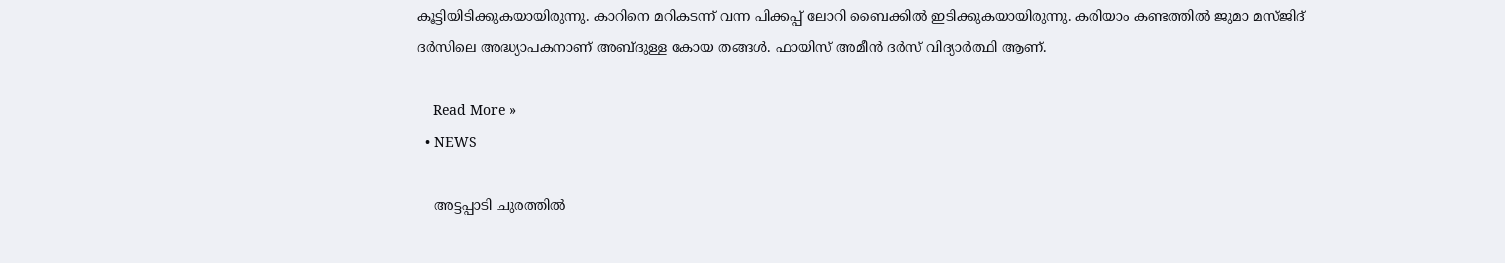കൂട്ടിയിടിക്കുകയായിരുന്നു. കാറിനെ മറികടന്ന് വന്ന പിക്കപ്പ് ലോറി ബൈക്കില്‍ ഇടിക്കുകയായിരുന്നു. കരിയാം കണ്ടത്തില്‍ ജുമാ മസ്ജിദ് ദര്‍സിലെ അദ്ധ്യാപകനാണ് അബ്ദുള്ള കോയ തങ്ങള്‍. ഫായിസ് അമീന്‍ ദര്‍സ് വിദ്യാര്‍ത്ഥി ആണ്.

    Read More »
  • NEWS

    അട്ടപ്പാടി ചുരത്തില്‍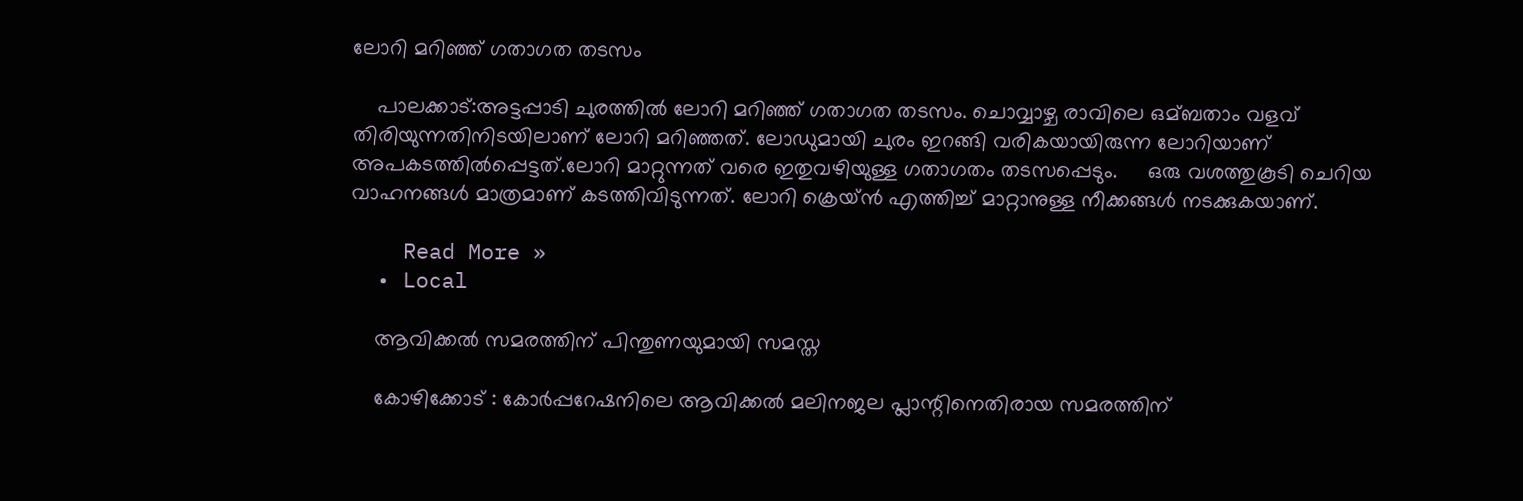ലോറി മറിഞ്ഞ് ഗതാഗത തടസം

    പാലക്കാട്:അട്ടപ്പാടി ചുരത്തില്‍ ലോറി മറിഞ്ഞ് ഗതാഗത തടസം. ചൊവ്വാഴ്ച രാവിലെ ഒമ്ബതാം വളവ് തിരിയുന്നതിനിടയിലാണ് ലോറി മറിഞ്ഞത്. ലോഡുമായി ചുരം ഇറങ്ങി വരികയായിരുന്ന ലോറിയാണ് അപകടത്തില്‍പ്പെട്ടത്.ലോറി മാറ്റുന്നത് വരെ ഇതുവഴിയുള്ള ഗതാഗതം തടസപ്പെടും.     ഒരു വശത്തുകൂടി ചെറിയ വാഹനങ്ങള്‍ മാത്രമാണ് കടത്തിവിടുന്നത്. ലോറി ക്രെയ്ന്‍ എത്തിച്ച്‌ മാറ്റാനുള്ള നീക്കങ്ങള്‍ നടക്കുകയാണ്.

    Read More »
  • Local

    ആവിക്കല്‍ സമരത്തിന് പിന്തുണയുമായി സമസ്ത

    കോഴിക്കോട് : കോര്‍പ്പറേഷനിലെ ആവിക്കല്‍ മലിനജല പ്ലാന്റിനെതിരായ സമരത്തിന്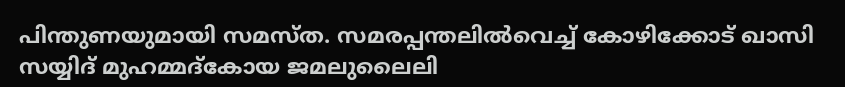പിന്തുണയുമായി സമസ്ത. സമരപ്പന്തലില്‍വെച്ച് കോഴിക്കോട് ഖാസി സയ്യിദ് മുഹമ്മദ്കോയ ജമലുലൈലി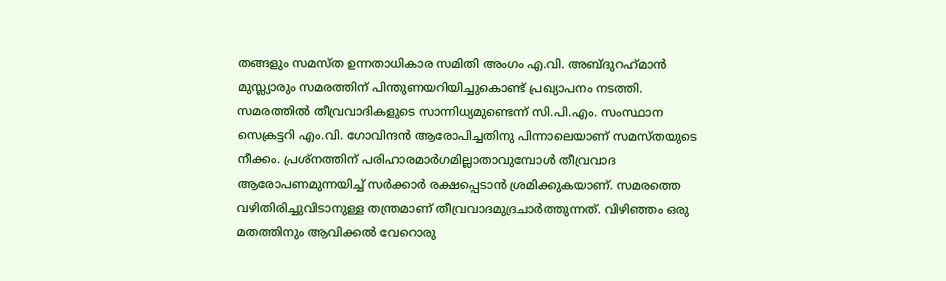തങ്ങളും സമസ്ത ഉന്നതാധികാര സമിതി അംഗം എ.വി. അബ്ദുറഹ്‌മാന്‍ മുസ്ല്യാരും സമരത്തിന് പിന്തുണയറിയിച്ചുകൊണ്ട് പ്രഖ്യാപനം നടത്തി. സമരത്തില്‍ തീവ്രവാദികളുടെ സാന്നിധ്യമുണ്ടെന്ന് സി.പി.എം. സംസ്ഥാന സെക്രട്ടറി എം.വി. ഗോവിന്ദന്‍ ആരോപിച്ചതിനു പിന്നാലെയാണ് സമസ്തയുടെ നീക്കം. പ്രശ്‌നത്തിന് പരിഹാരമാര്‍ഗമില്ലാതാവുമ്പോള്‍ തീവ്രവാദ ആരോപണമുന്നയിച്ച് സര്‍ക്കാര്‍ രക്ഷപ്പെടാന്‍ ശ്രമിക്കുകയാണ്. സമരത്തെ വഴിതിരിച്ചുവിടാനുള്ള തന്ത്രമാണ് തീവ്രവാദമുദ്രചാര്‍ത്തുന്നത്. വിഴിഞ്ഞം ഒരു മതത്തിനും ആവിക്കല്‍ വേറൊരു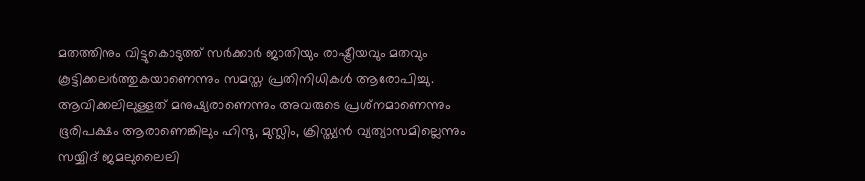മതത്തിനും വിട്ടുകൊടുത്ത് സര്‍ക്കാര്‍ ജാതിയും രാഷ്ട്രീയവും മതവും കൂട്ടിക്കലര്‍ത്തുകയാണെന്നും സമസ്ത പ്രതിനിധികള്‍ ആരോപിച്ചു. ആവിക്കലിലുള്ളത് മനുഷ്യരാണെന്നും അവരുടെ പ്രശ്‌നമാണെന്നും ഭൂരിപക്ഷം ആരാണെങ്കിലും ഹിന്ദു, മുസ്ലിം, ക്രിസ്ത്യന്‍ വ്യത്യാസമില്ലെന്നും സയ്യിദ് ജമലുലൈലി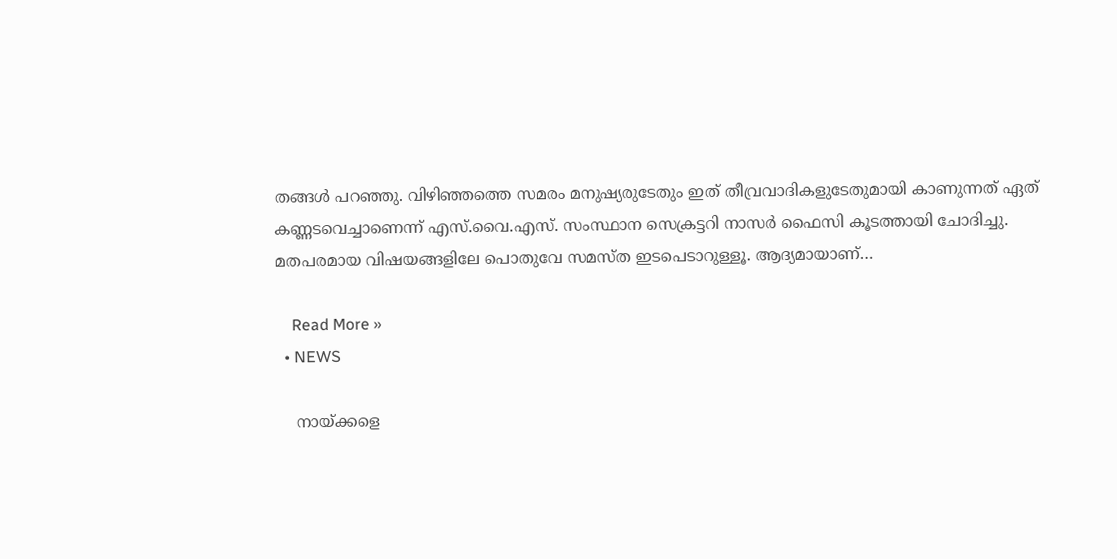തങ്ങള്‍ പറഞ്ഞു. വിഴിഞ്ഞത്തെ സമരം മനുഷ്യരുടേതും ഇത് തീവ്രവാദികളുടേതുമായി കാണുന്നത് ഏത് കണ്ണടവെച്ചാണെന്ന് എസ്.വൈ.എസ്. സംസ്ഥാന സെക്രട്ടറി നാസര്‍ ഫൈസി കൂടത്തായി ചോദിച്ചു. മതപരമായ വിഷയങ്ങളിലേ പൊതുവേ സമസ്ത ഇടപെടാറുള്ളൂ. ആദ്യമായാണ്…

    Read More »
  • NEWS

    നായ്‌ക്കളെ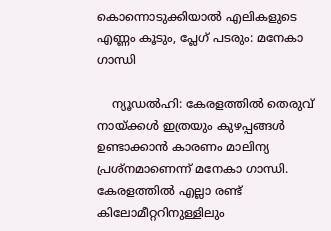കൊന്നൊടുക്കിയാൽ എലികളുടെ എണ്ണം കൂടും, പ്ലേഗ് പടരും: മനേകാ ഗാന്ധി

    ന്യൂഡൽഹി: കേരളത്തില്‍ തെരുവ് നായ്ക്കൾ ഇത്രയും കുഴപ്പങ്ങൾ ഉണ്ടാക്കാൻ കാരണം മാലിന്യ പ്രശ്നമാണെന്ന് മനേകാ ഗാന്ധി. കേരളത്തില്‍ എല്ലാ രണ്ട് കിലോമീറ്ററിനുള്ളിലും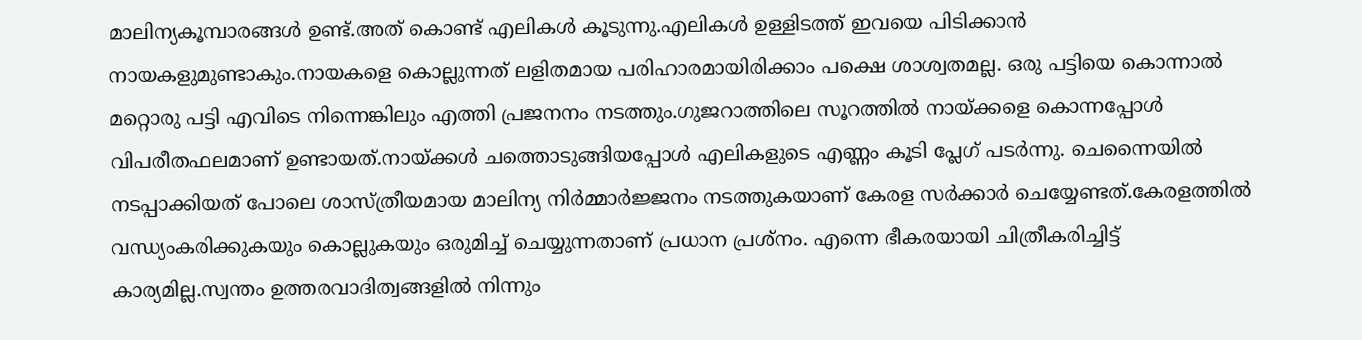മാലിന്യകൂമ്പാരങ്ങള്‍ ഉണ്ട്.അത് കൊണ്ട് എലികള്‍ കൂടുന്നു.എലികള്‍ ഉള്ളിടത്ത് ഇവയെ പിടിക്കാന്‍ നായകളുമുണ്ടാകും.നായകളെ കൊല്ലുന്നത് ലളിതമായ പരിഹാരമായിരിക്കാം പക്ഷെ ശാശ്വതമല്ല. ഒരു പട്ടിയെ കൊന്നാല്‍ മറ്റൊരു പട്ടി എവിടെ നിന്നെങ്കിലും എത്തി പ്രജനനം നടത്തും.ഗുജറാത്തിലെ സൂറത്തില്‍ നായ്‌ക്കളെ കൊന്നപ്പോള്‍ വിപരീതഫലമാണ് ഉണ്ടായത്.നായ്‌ക്കള്‍ ചത്തൊടുങ്ങിയപ്പോള്‍ എലികളുടെ എണ്ണം കൂടി പ്ലേഗ് പടര്‍ന്നു. ചെന്നൈയില്‍ നടപ്പാക്കിയത് പോലെ ശാസ്‌ത്രീയമായ മാലിന്യ നിര്‍മ്മാര്‍ജ്ജനം നടത്തുകയാണ് കേരള സര്‍ക്കാര്‍ ചെയ്യേണ്ടത്.കേരളത്തില്‍ വന്ധ്യംകരിക്കുകയും കൊല്ലുകയും ഒരുമിച്ച് ചെയ്യുന്നതാണ് പ്രധാന പ്രശ്നം. എന്നെ ഭീകരയായി ചിത്രീകരിച്ചിട്ട് കാര്യമില്ല.സ്വന്തം ഉത്തരവാദിത്വങ്ങളില്‍ നിന്നും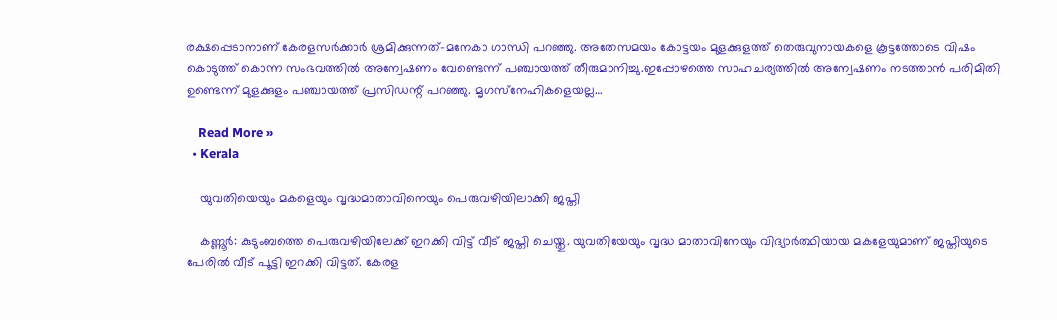രക്ഷപ്പെടാനാണ് കേരളസര്‍ക്കാര്‍ ശ്രമിക്കുന്നത്-മനേകാ ഗാന്ധി പറഞ്ഞു. അതേസമയം കോട്ടയം മുളക്കുളത്ത് തെരുവുനായകളെ കൂട്ടത്തോടെ വിഷം കൊടുത്ത് കൊന്ന സംഭവത്തില്‍ അന്വേഷണം വേണ്ടെന്ന് പഞ്ചായത്ത് തീരുമാനിച്ചു.ഇപ്പോഴത്തെ സാഹചര്യത്തില്‍ അന്വേഷണം നടത്താന്‍ പരിമിതി ഉണ്ടെന്ന് മുളക്കുളം പഞ്ചായത്ത് പ്രസിഡന്റ് പറഞ്ഞു. മൃഗസ്‌നേഹികളെയല്ല…

    Read More »
  • Kerala

    യുവതിയെയും മകളെയും വൃദ്ധമാതാവിനെയും പെരുവഴിയിലാക്കി ജപ്തി

    കണ്ണൂര്‍: കുടുംബത്തെ പെരുവഴിയിലേക്ക് ഇറക്കി വിട്ട് വീട് ജപ്തി ചെയ്തു. യുവതിയേയും വൃദ്ധ മാതാവിനേയും വിദ്യാര്‍ത്ഥിയായ മകളേയുമാണ് ജപ്തിയുടെ പേരില്‍ വീട് പൂട്ടി ഇറക്കി വിട്ടത്. കേരള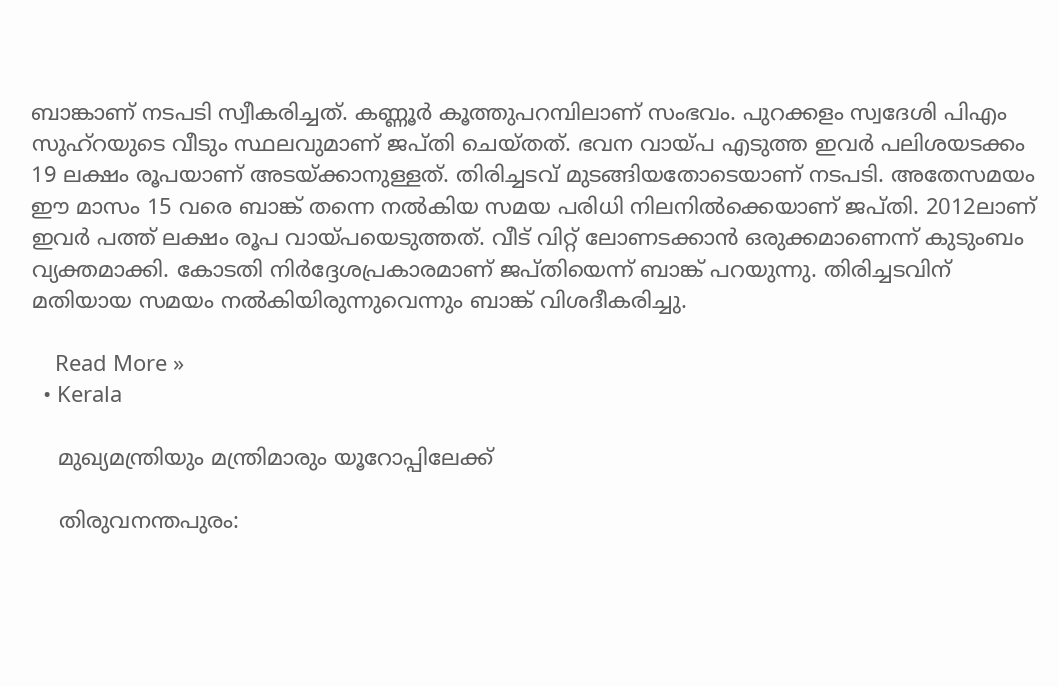ബാങ്കാണ് നടപടി സ്വീകരിച്ചത്. കണ്ണൂര്‍ കൂത്തുപറമ്പിലാണ് സംഭവം. പുറക്കളം സ്വദേശി പിഎം സുഹ്‌റയുടെ വീടും സ്ഥലവുമാണ് ജപ്തി ചെയ്തത്. ഭവന വായ്പ എടുത്ത ഇവര്‍ പലിശയടക്കം 19 ലക്ഷം രൂപയാണ് അടയ്ക്കാനുള്ളത്. തിരിച്ചടവ് മുടങ്ങിയതോടെയാണ് നടപടി. അതേസമയം ഈ മാസം 15 വരെ ബാങ്ക് തന്നെ നല്‍കിയ സമയ പരിധി നിലനില്‍ക്കെയാണ് ജപ്തി. 2012ലാണ് ഇവര്‍ പത്ത് ലക്ഷം രൂപ വായ്പയെടുത്തത്. വീട് വിറ്റ് ലോണടക്കാന്‍ ഒരുക്കമാണെന്ന് കുടുംബം വ്യക്തമാക്കി. കോടതി നിര്‍ദ്ദേശപ്രകാരമാണ് ജപ്തിയെന്ന് ബാങ്ക് പറയുന്നു. തിരിച്ചടവിന് മതിയായ സമയം നല്‍കിയിരുന്നുവെന്നും ബാങ്ക് വിശദീകരിച്ചു.

    Read More »
  • Kerala

    മുഖ്യമന്ത്രിയും മന്ത്രിമാരും യൂറോപ്പിലേക്ക്

    തിരുവനന്തപുരം: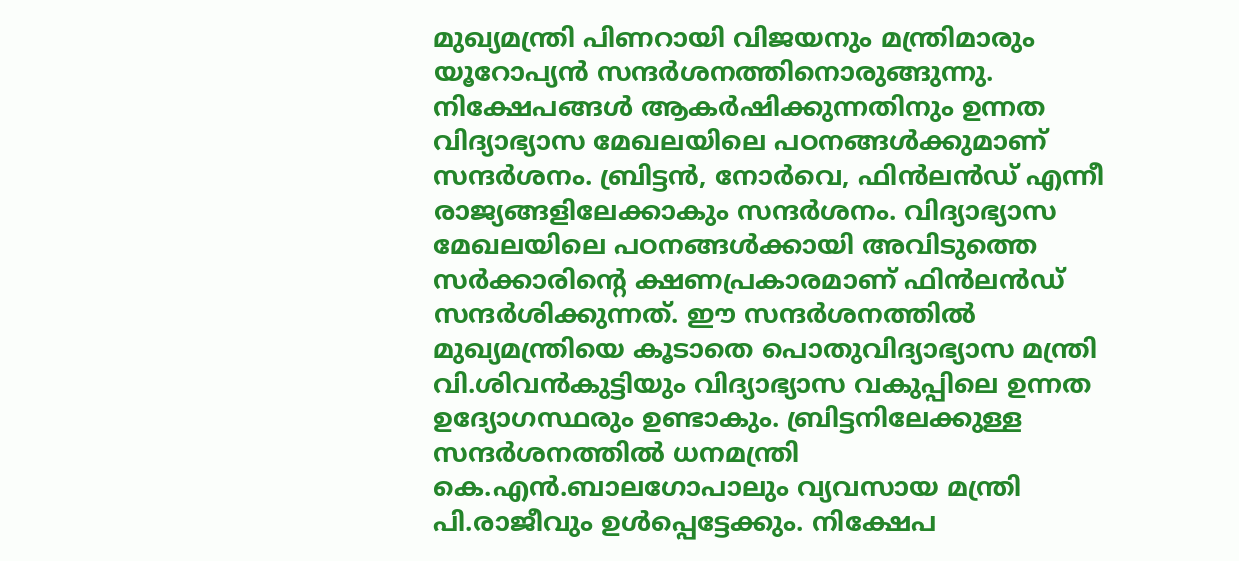മുഖ്യമന്ത്രി പിണറായി വിജയനും മന്ത്രിമാരും യൂറോപ്യന്‍ സന്ദര്‍ശനത്തിനൊരുങ്ങുന്നു. നിക്ഷേപങ്ങള്‍ ആകര്‍ഷിക്കുന്നതിനും ഉന്നത വിദ്യാഭ്യാസ മേഖലയിലെ പഠനങ്ങള്‍ക്കുമാണ് സന്ദര്‍ശനം. ബ്രിട്ടന്‍, നോര്‍വെ, ഫിന്‍ലന്‍ഡ് എന്നീ രാജ്യങ്ങളിലേക്കാകും സന്ദര്‍ശനം. വിദ്യാഭ്യാസ മേഖലയിലെ പഠനങ്ങള്‍ക്കായി അവിടുത്തെ സര്‍ക്കാരിന്റെ ക്ഷണപ്രകാരമാണ് ഫിന്‍ലന്‍ഡ് സന്ദര്‍ശിക്കുന്നത്. ഈ സന്ദര്‍ശനത്തില്‍ മുഖ്യമന്ത്രിയെ കൂടാതെ പൊതുവിദ്യാഭ്യാസ മന്ത്രി വി.ശിവന്‍കുട്ടിയും വിദ്യാഭ്യാസ വകുപ്പിലെ ഉന്നത ഉദ്യോഗസ്ഥരും ഉണ്ടാകും. ബ്രിട്ടനിലേക്കുള്ള സന്ദര്‍ശനത്തില്‍ ധനമന്ത്രി കെ.എന്‍.ബാലഗോപാലും വ്യവസായ മന്ത്രി പി.രാജീവും ഉള്‍പ്പെട്ടേക്കും. നിക്ഷേപ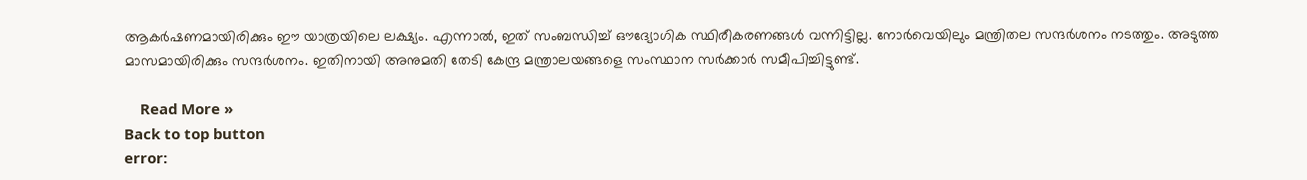ആകര്‍ഷണമായിരിക്കും ഈ യാത്രയിലെ ലക്ഷ്യം. എന്നാല്‍, ഇത് സംബന്ധിച്ച് ഔദ്യോഗിക സ്ഥിരീകരണങ്ങള്‍ വന്നിട്ടില്ല. നോര്‍വെയിലും മന്ത്രിതല സന്ദര്‍ശനം നടത്തും. അടുത്ത മാസമായിരിക്കും സന്ദര്‍ശനം. ഇതിനായി അനുമതി തേടി കേന്ദ്ര മന്ത്രാലയങ്ങളെ സംസ്ഥാന സര്‍ക്കാര്‍ സമീപിച്ചിട്ടുണ്ട്.

    Read More »
Back to top button
error: